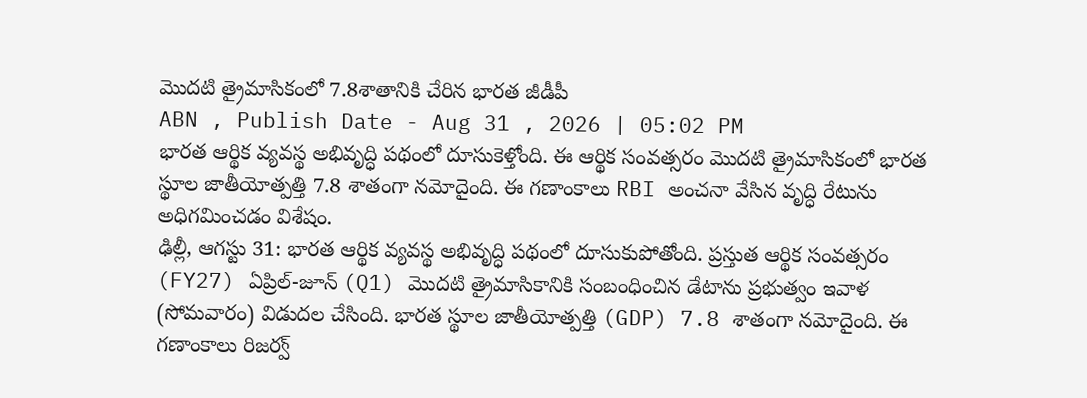మొదటి త్రైమాసికంలో 7.8శాతానికి చేరిన భారత జీడీపీ
ABN , Publish Date - Aug 31 , 2026 | 05:02 PM
భారత ఆర్థిక వ్యవస్థ అభివృద్ధి పథంలో దూసుకెళ్తోంది. ఈ ఆర్థిక సంవత్సరం మొదటి త్రైమాసికంలో భారత స్థూల జాతీయోత్పత్తి 7.8 శాతంగా నమోదైంది. ఈ గణాంకాలు RBI అంచనా వేసిన వృద్ధి రేటును అధిగమించడం విశేషం.
ఢిల్లీ, ఆగస్టు 31: భారత ఆర్థిక వ్యవస్థ అభివృద్ధి పథంలో దూసుకుపోతోంది. ప్రస్తుత ఆర్థిక సంవత్సరం (FY27) ఏప్రిల్-జూన్ (Q1) మొదటి త్రైమాసికానికి సంబంధించిన డేటాను ప్రభుత్వం ఇవాళ (సోమవారం) విడుదల చేసింది. భారత స్థూల జాతీయోత్పత్తి (GDP) 7.8 శాతంగా నమోదైంది. ఈ గణాంకాలు రిజర్వ్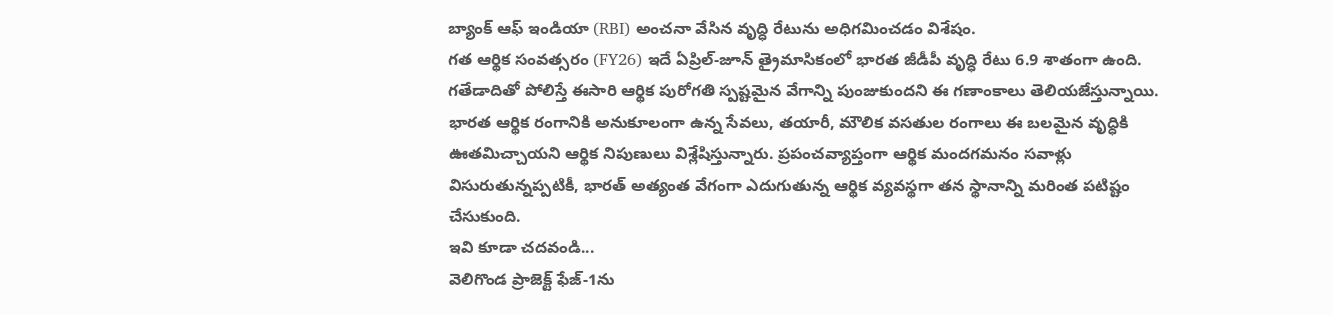బ్యాంక్ ఆఫ్ ఇండియా (RBI) అంచనా వేసిన వృద్ధి రేటును అధిగమించడం విశేషం.
గత ఆర్థిక సంవత్సరం (FY26) ఇదే ఏప్రిల్-జూన్ త్రైమాసికంలో భారత జీడీపీ వృద్ధి రేటు 6.9 శాతంగా ఉంది. గతేడాదితో పోలిస్తే ఈసారి ఆర్థిక పురోగతి స్పష్టమైన వేగాన్ని పుంజుకుందని ఈ గణాంకాలు తెలియజేస్తున్నాయి.
భారత ఆర్థిక రంగానికి అనుకూలంగా ఉన్న సేవలు, తయారీ, మౌలిక వసతుల రంగాలు ఈ బలమైన వృద్ధికి ఊతమిచ్చాయని ఆర్థిక నిపుణులు విశ్లేషిస్తున్నారు. ప్రపంచవ్యాప్తంగా ఆర్థిక మందగమనం సవాళ్లు విసురుతున్నప్పటికీ, భారత్ అత్యంత వేగంగా ఎదుగుతున్న ఆర్థిక వ్యవస్థగా తన స్థానాన్ని మరింత పటిష్టం చేసుకుంది.
ఇవి కూడా చదవండి...
వెలిగొండ ప్రాజెక్ట్ ఫేజ్-1ను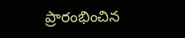ప్రారంభించిన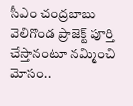సీఎం చంద్రబాబు
వెలిగొండ ప్రాజెక్ట్ పూర్తి చేస్తానంటూ నమ్మించి మోసం..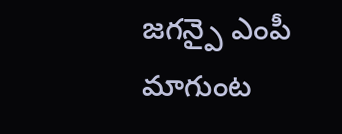జగన్పై ఎంపీ మాగుంట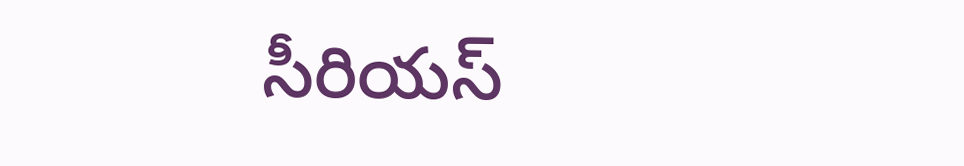సీరియస్